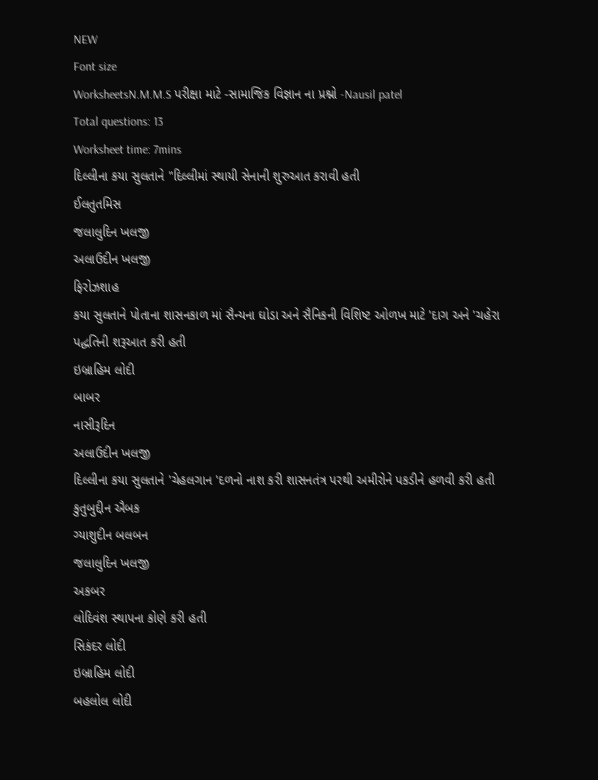NEW
Font size
WorksheetsN.M.M.S પરીક્ષા માટે -સામાજિક વિજ્ઞાન ના પ્રશ્નો -Nausil patel
Total questions: 13
Worksheet time: 7mins
દિલ્લીના કયા સુલતાને "દિલ્લીમાં સ્થાયી સેનાની શુરુઆત કરાવી હતી
ઈલતુતમિસ
જલાલુદિન ખલજી
અલાઉદીન ખલજી
ફિરોઝશાહ
કયા સુલતાને પોતાના શાસનકાળ માં સૈન્યના ઘોડા અને સૈનિકની વિશિષ્ટ ઓળખ માટે 'દાગ અને 'ચહેરા પદ્ધતિની શરૂઆત કરી હતી
ઇબ્રાહિમ લોદી
બાબર
નાસીરૂદિન
અલાઉદીન ખલજી
દિલ્લીના કયા સુલતાને 'ચેહલગાન 'દળનો નાશ કરી શાસનતંત્ર પરથી અમીરોને પકડીને હળવી કરી હતી
કુતુબુદ્દીન ઐબક
ગ્યાશુદીન બલબન
જલાલુદિન ખલજી
અકબર
લોદિવંશ સ્થાપના કોણે કરી હતી
સિકંદર લોદી
ઇબ્રાહિમ લોદી
બહલોલ લોદી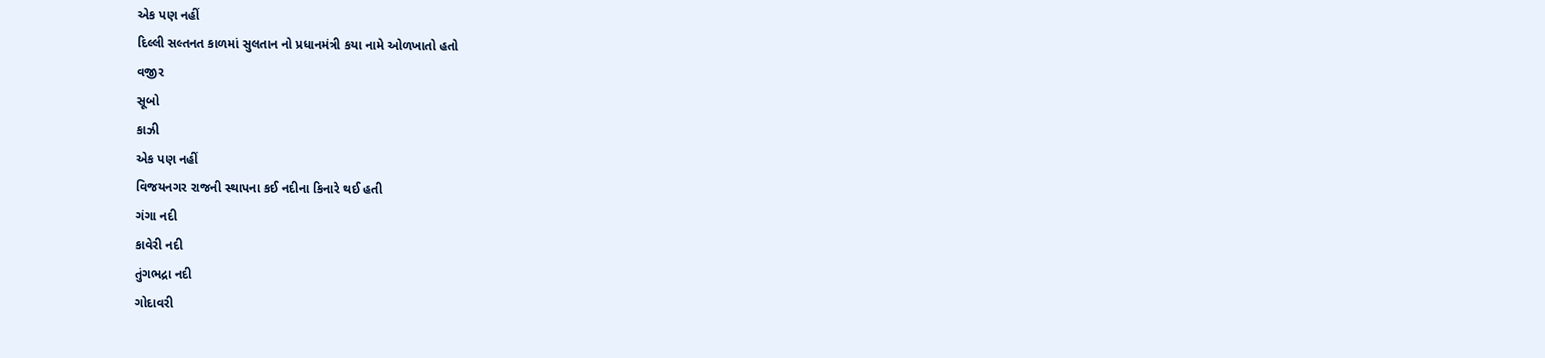એક પણ નહીં
દિલ્લી સલ્તનત કાળમાં સુલતાન નો પ્રધાનમંત્રી કયા નામે ઓળખાતો હતો
વજીર
સૂબો
કાઝી
એક પણ નહીં
વિજયનગર રાજની સ્થાપના કઈ નદીના કિનારે થઈ હતી
ગંગા નદી
કાવેરી નદી
તુંગભદ્રા નદી
ગોદાવરી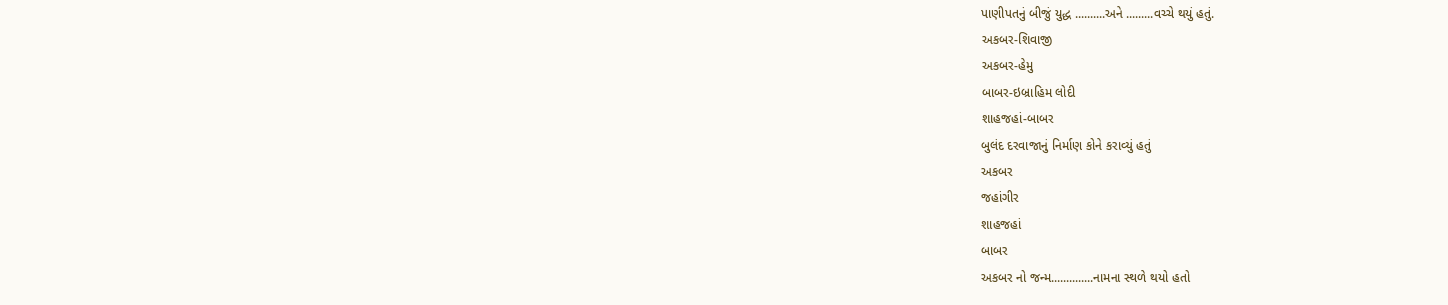પાણીપતનું બીજું યુદ્ધ ..........અને .........વચ્ચે થયું હતું.
અકબર-શિવાજી
અકબર-હેમુ
બાબર-ઇબ્રાહિમ લોદી
શાહજહાં-બાબર
બુલંદ દરવાજાનું નિર્માણ કોને કરાવ્યું હતું
અકબર
જહાંગીર
શાહજહાં
બાબર
અકબર નો જન્મ..............નામના સ્થળે થયો હતો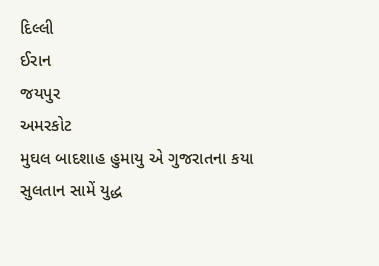દિલ્લી
ઈરાન
જયપુર
અમરકોટ
મુઘલ બાદશાહ હુમાયુ એ ગુજરાતના કયા સુલતાન સામેં યુદ્ધ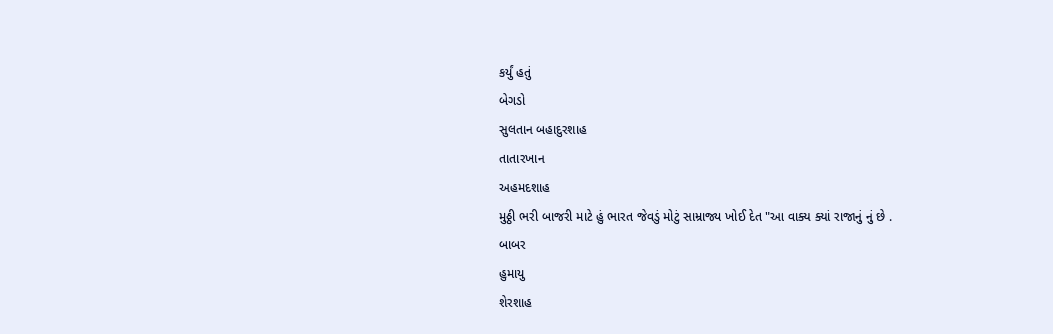કર્યું હતું
બેગડો
સુલતાન બહાદુરશાહ
તાતારખાન
અહમદશાહ
મુઠ્ઠી ભરી બાજરી માટે હું ભારત જેવડું મોટું સામ્રાજ્ય ખોઈ દેત "આ વાક્ય ક્યાં રાજાનું નું છે .
બાબર
હુમાયુ
શેરશાહ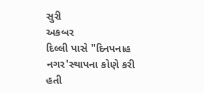સુરી
અકબર
દિલ્લી પાસે "દિનપનાહ નગર'સ્થાપના કોણે કરી હતી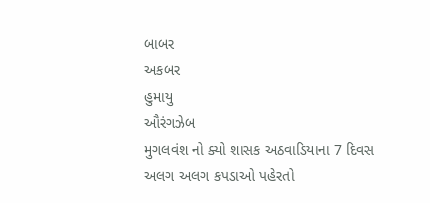બાબર
અકબર
હુમાયુ
ઔરંગઝેબ
મુગલવંશ નો ક્યો શાસક અઠવાડિયાના 7 દિવસ અલગ અલગ કપડાઓ પહેરતો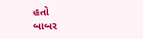હતો
બાબર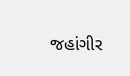જહાંગીર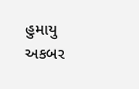હુમાયુ
અકબર